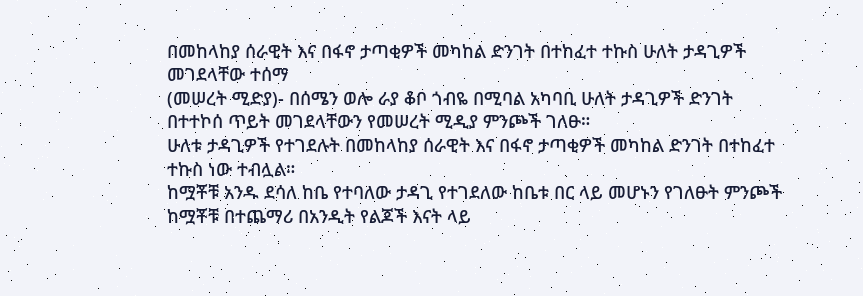በመከላከያ ሰራዊት እና በፋኖ ታጣቂዎች መካከል ድንገት በተከፈተ ተኩስ ሁለት ታዳጊዎች መገደላቸው ተሰማ
(መሠረት ሚድያ)- በሰሜን ወሎ ራያ ቆቦ ጎብዬ በሚባል አካባቢ ሁለት ታዳጊዎች ድንገት በተተኮሰ ጥይት መገደላቸውን የመሠረት ሚዲያ ምንጮች ገለፁ።
ሁለቱ ታዳጊዎች የተገደሉት በመከላከያ ሰራዊት እና በፋኖ ታጣቂዎች መካከል ድንገት በተከፈተ ተኩስ ነው ተብሏል።
ከሟቾቹ አንዱ ደሳለ ከቤ የተባለው ታዳጊ የተገደለው ከቤቱ በር ላይ መሆኑን የገለፁት ምንጮች ከሟቾቹ በተጨማሪ በአንዲት የልጆች እናት ላይ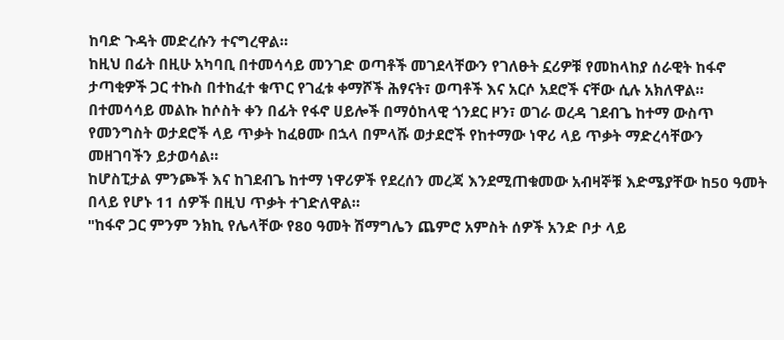ከባድ ጉዳት መድረሱን ተናግረዋል።
ከዚህ በፊት በዚሁ አካባቢ በተመሳሳይ መንገድ ወጣቶች መገደላቸውን የገለፁት ኗሪዎቹ የመከላከያ ሰራዊት ከፋኖ ታጣቂዎች ጋር ተኩስ በተከፈተ ቁጥር የገፈቱ ቀማሾች ሕፃናት፣ ወጣቶች እና አርሶ አደሮች ናቸው ሲሉ አክለዋል።
በተመሳሳይ መልኩ ከሶስት ቀን በፊት የፋኖ ሀይሎች በማዕከላዊ ጎንደር ዞን፣ ወገራ ወረዳ ገደብጌ ከተማ ውስጥ የመንግስት ወታደሮች ላይ ጥቃት ከፈፀሙ በኋላ በምላሹ ወታደሮች የከተማው ነዋሪ ላይ ጥቃት ማድረሳቸውን መዘገባችን ይታወሳል።
ከሆስፒታል ምንጮች እና ከገደብጌ ከተማ ነዋሪዎች የደረሰን መረጃ እንደሚጠቁመው አብዛኞቹ እድሜያቸው ከ50 ዓመት በላይ የሆኑ 11 ሰዎች በዚህ ጥቃት ተገድለዋል።
"ከፋኖ ጋር ምንም ንክኪ የሌላቸው የ80 ዓመት ሽማግሌን ጨምሮ አምስት ሰዎች አንድ ቦታ ላይ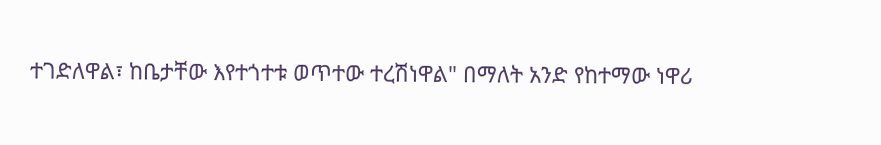ተገድለዋል፣ ከቤታቸው እየተጎተቱ ወጥተው ተረሽነዋል" በማለት አንድ የከተማው ነዋሪ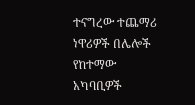ተናግረው ተጨማሪ ነዋሪዎች በሌሎች የከተማው አካባቢዎች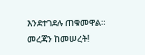እንደተገደሉ ጠቁመዋል።
መረጃን ከመሠረት!